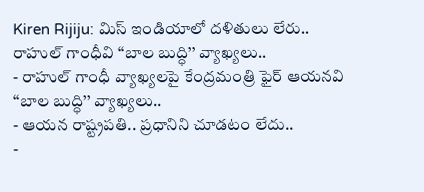Kiren Rijiju: మిస్ ఇండియాలో దళితులు లేరు.. రాహుల్ గాంధీవి ‘‘బాల బుద్ధి’’ వ్యాఖ్యలు..
- రాహుల్ గాంధీ వ్యాఖ్యలపై కేంద్రమంత్రి ఫైర్ ఆయనవి ‘‘బాల బుద్ధి’’ వ్యాఖ్యలు..
- ఆయన రాష్ట్రపతి.. ప్రధానిని చూడటం లేదు..
-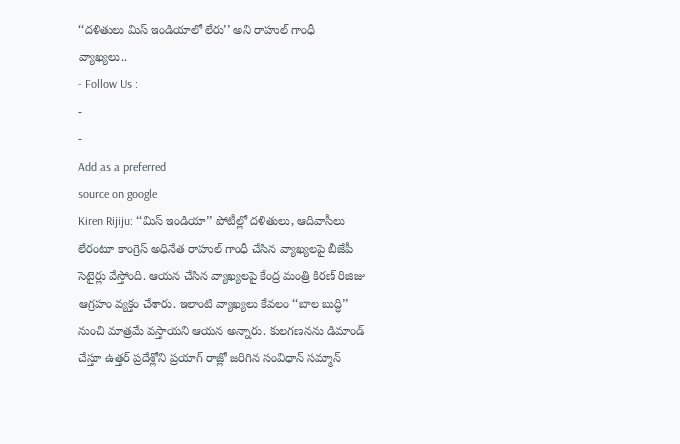‘‘దళితులు మిస్ ఇండియాలో లేరు’’ అని రాహుల్ గాంధీ వ్యాఖ్యలు..
- Follow Us :
-
-
Add as a preferred
source on google
Kiren Rijiju: ‘‘మిస్ ఇండియా’’ పోటీల్లో దళితులు, ఆదివాసీలు లేరంటూ కాంగ్రెస్ అధినేత రాహుల్ గాంధీ చేసిన వ్యాఖ్యలపై బీజేపీ సెటైర్లు వేస్తోంది. ఆయన చేసిన వ్యాఖ్యలపై కేంద్ర మంత్రి కిరణ్ రిజిజు ఆగ్రహం వ్యక్తం చేశారు. ఇలాంటి వ్యాఖ్యలు కేవలం ‘‘బాల బుద్ధి’’ నుంచి మాత్రమే వస్తాయని ఆయన అన్నారు. కులగణనను డిమాండ్ చేస్తూ ఉత్తర్ ప్రదేశ్లోని ప్రయాగ్ రాజ్లో జరిగిన సంవిధాన్ సమ్మాన్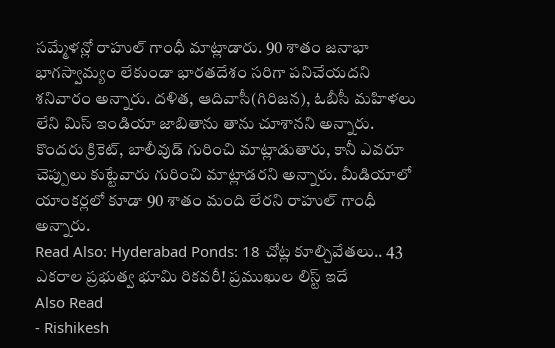సమ్మేళన్లో రాహుల్ గాంధీ మాట్లాడారు. 90 శాతం జనాభా భాగస్వామ్యం లేకుండా భారతదేశం సరిగా పనిచేయదని శనివారం అన్నారు. దళిత, ఆదివాసీ(గిరిజన), ఓబీసీ మహిళలు లేని మిస్ ఇండియా జాబితాను తాను చూశానని అన్నారు. కొందరు క్రికెట్, బాలీవుడ్ గురించి మాట్లాడుతారు, కానీ ఎవరూ చెప్పులు కుట్టేవారు గురించి మాట్లాడరని అన్నారు. మీడియాలో యాంకర్లలో కూడా 90 శాతం మంది లేరని రాహుల్ గాంధీ అన్నారు.
Read Also: Hyderabad Ponds: 18 చోట్ల కూల్చివేతలు.. 43 ఎకరాల ప్రభుత్వ భూమి రికవరీ! ప్రముఖుల లిస్ట్ ఇదే
Also Read
- Rishikesh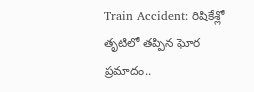Train Accident: రిషికేశ్లో తృటిలో తప్పిన ఘోర ప్రమాదం..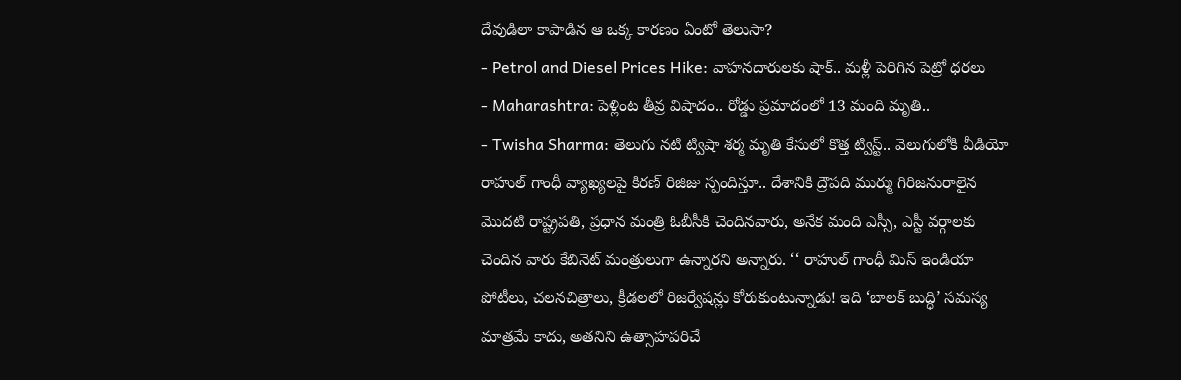దేవుడిలా కాపాడిన ఆ ఒక్క కారణం ఏంటో తెలుసా?
- Petrol and Diesel Prices Hike: వాహనదారులకు షాక్.. మళ్లీ పెరిగిన పెట్రో ధరలు
- Maharashtra: పెళ్లింట తీవ్ర విషాదం.. రోడ్డు ప్రమాదంలో 13 మంది మృతి..
- Twisha Sharma: తెలుగు నటి ట్విషా శర్మ మృతి కేసులో కొత్త ట్విస్ట్.. వెలుగులోకి వీడియో
రాహుల్ గాంధీ వ్యాఖ్యలపై కిరణ్ రిజిజు స్పందిస్తూ.. దేశానికి ద్రౌపది ముర్ము గిరిజనురాలైన మొదటి రాష్ట్రపతి, ప్రధాన మంత్రి ఓబీసీకి చెందినవారు, అనేక మంది ఎస్సీ, ఎస్టీ వర్గాలకు చెందిన వారు కేబినెట్ మంత్రులుగా ఉన్నారని అన్నారు. ‘‘ రాహుల్ గాంధీ మిస్ ఇండియా పోటీలు, చలనచిత్రాలు, క్రీడలలో రిజర్వేషన్లు కోరుకుంటున్నాడు! ఇది ‘బాలక్ బుద్ధి’ సమస్య మాత్రమే కాదు, అతనిని ఉత్సాహపరిచే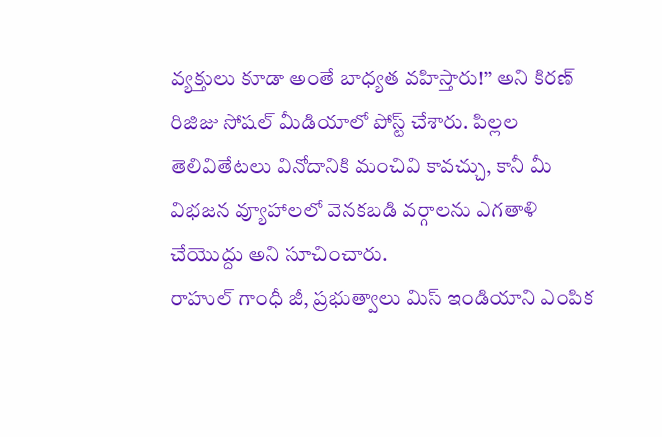వ్యక్తులు కూడా అంతే బాధ్యత వహిస్తారు!’’ అని కిరణ్ రిజిజు సోషల్ మీడియాలో పోస్ట్ చేశారు. పిల్లల తెలివితేటలు వినోదానికి మంచివి కావచ్చు, కానీ మీ విభజన వ్యూహాలలో వెనకబడి వర్గాలను ఎగతాళి చేయొద్దు అని సూచించారు.
రాహుల్ గాంధీ జీ, ప్రభుత్వాలు మిస్ ఇండియాని ఎంపిక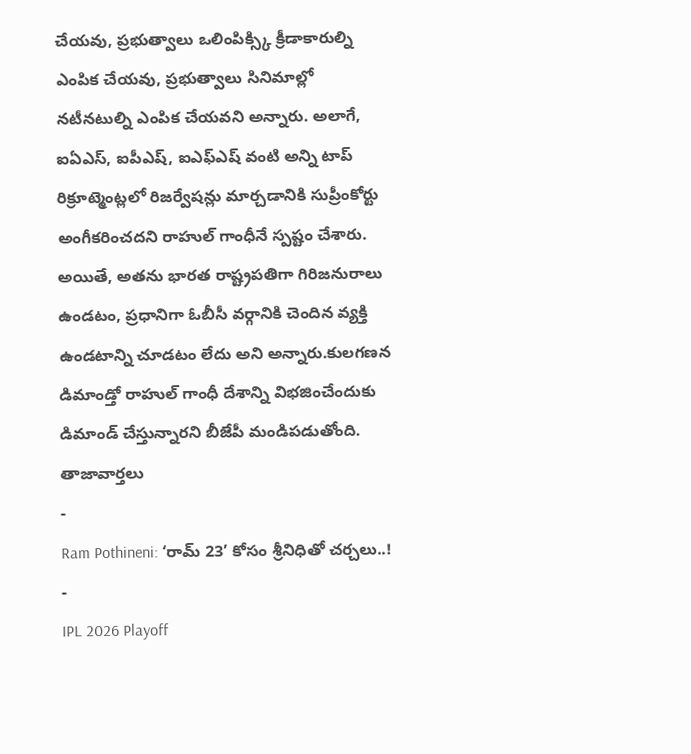చేయవు, ప్రభుత్వాలు ఒలింపిక్స్కి క్రీడాకారుల్ని ఎంపిక చేయవు, ప్రభుత్వాలు సినిమాల్లో నటీనటుల్ని ఎంపిక చేయవని అన్నారు. అలాగే, ఐఏఎస్, ఐపీఎష్, ఐఎఫ్ఎష్ వంటి అన్ని టాప్ రిక్రూట్మెంట్లలో రిజర్వేషన్లు మార్చడానికి సుప్రీంకోర్టు అంగీకరించదని రాహుల్ గాంధీనే స్పష్టం చేశారు. అయితే, అతను భారత రాష్ట్రపతిగా గిరిజనురాలు ఉండటం, ప్రధానిగా ఓబీసీ వర్గానికి చెందిన వ్యక్తి ఉండటాన్ని చూడటం లేదు అని అన్నారు.కులగణన డిమాండ్తో రాహుల్ గాంధీ దేశాన్ని విభజించేందుకు డిమాండ్ చేస్తున్నారని బీజేపీ మండిపడుతోంది.
తాజావార్తలు
-
Ram Pothineni: ‘రామ్ 23’ కోసం శ్రీనిధితో చర్చలు..!
-
IPL 2026 Playoff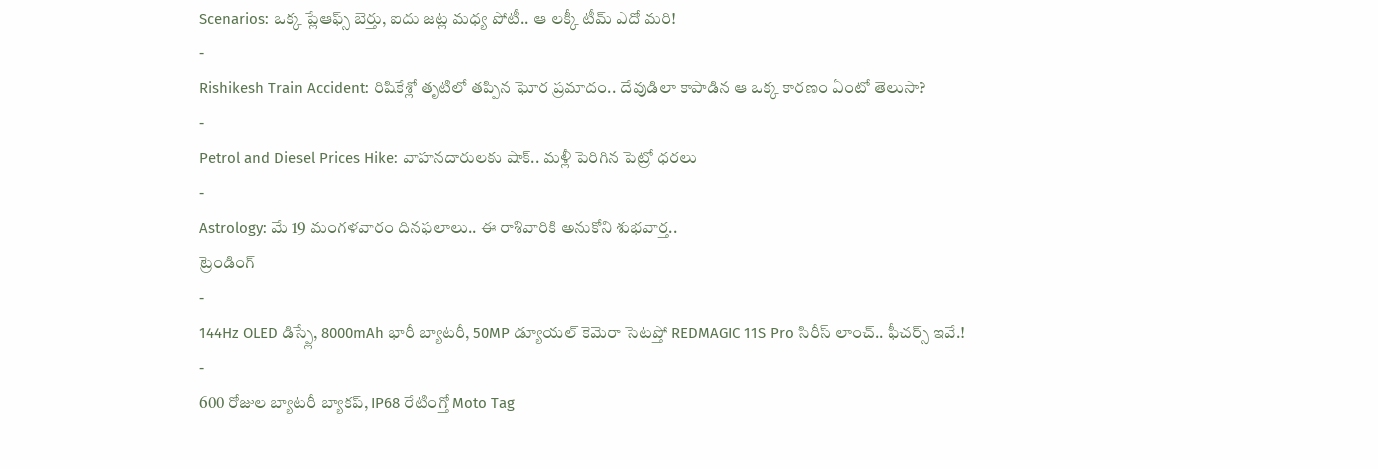Scenarios: ఒక్క ప్లేఆఫ్స్ బెర్తు, ఐదు జట్ల మధ్య పోటీ.. ఆ లక్కీ టీమ్ ఎదో మరి!
-
Rishikesh Train Accident: రిషికేశ్లో తృటిలో తప్పిన ఘోర ప్రమాదం.. దేవుడిలా కాపాడిన ఆ ఒక్క కారణం ఏంటో తెలుసా?
-
Petrol and Diesel Prices Hike: వాహనదారులకు షాక్.. మళ్లీ పెరిగిన పెట్రో ధరలు
-
Astrology: మే 19 మంగళవారం దినఫలాలు.. ఈ రాశివారికి అనుకోని శుభవార్త..
ట్రెండింగ్
-
144Hz OLED డిస్ప్లే, 8000mAh భారీ బ్యాటరీ, 50MP డ్యూయల్ కెమెరా సెటప్తో REDMAGIC 11S Pro సిరీస్ లాంచ్.. ఫీచర్స్ ఇవే.!
-
600 రోజుల బ్యాటరీ బ్యాకప్, IP68 రేటింగ్తో Moto Tag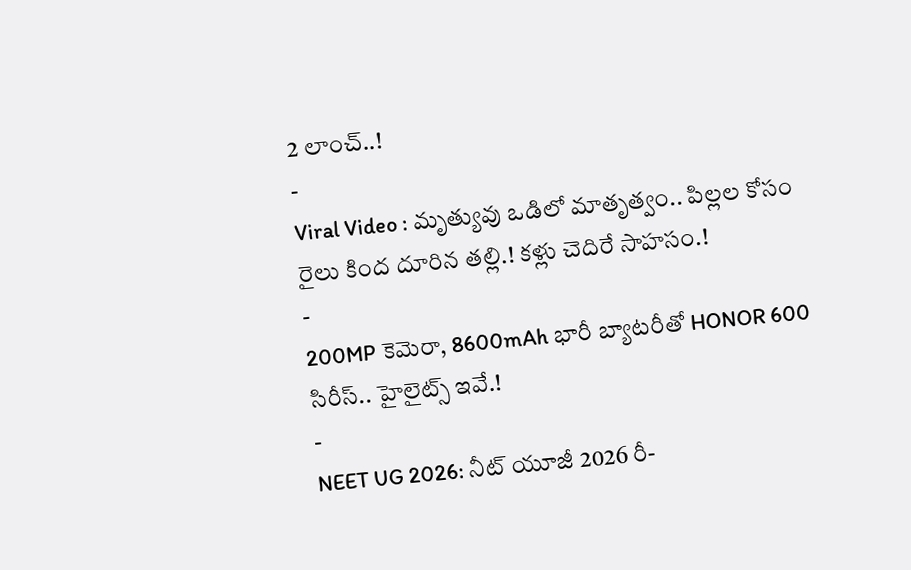2 లాంచ్..!
-
Viral Video : మృత్యువు ఒడిలో మాతృత్వం.. పిల్లల కోసం రైలు కింద దూరిన తల్లి.! కళ్లు చెదిరే సాహసం.!
-
200MP కెమెరా, 8600mAh భారీ బ్యాటరీతో HONOR 600 సిరీస్.. హైలైట్స్ ఇవే.!
-
NEET UG 2026: నీట్ యూజీ 2026 రీ-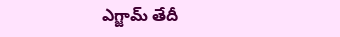ఎగ్జామ్ తేదీ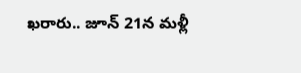ఖరారు.. జూన్ 21న మళ్లీ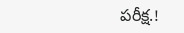పరీక్ష.!